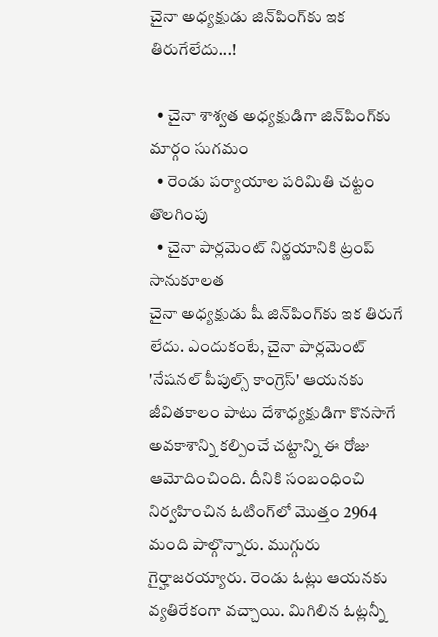చైనా అధ్యక్షుడు జిన్‌పింగ్‌కు ఇక తిరుగేలేదు...!

  • చైనా శాశ్వత అధ్యక్షుడిగా జిన్‌పింగ్‌కు మార్గం సుగమం
  • రెండు పర్యాయాల పరిమితి చట్టం తొలగింపు
  • చైనా పార్లమెంట్ నిర్ణయానికి ట్రంప్ సానుకూలత
చైనా అధ్యక్షుడు షీ జిన్‌పింగ్‌కు ఇక తిరుగే లేదు. ఎందుకంటే, చైనా పార్లమెంట్ 'నేషనల్ పీపుల్స్ కాంగ్రెస్' ఆయనకు జీవితకాలం పాటు దేశాధ్యక్షుడిగా కొనసాగే అవకాశాన్ని కల్పించే చట్టాన్ని ఈ రోజు ఆమోదించింది. దీనికి సంబంధించి నిర్వహించిన ఓటింగ్‌లో మొత్తం 2964 మంది పాల్గొన్నారు. ముగ్గురు గైర్హాజరయ్యారు. రెండు ఓట్లు ఆయనకు వ్యతిరేకంగా వచ్చాయి. మిగిలిన ఓట్లన్నీ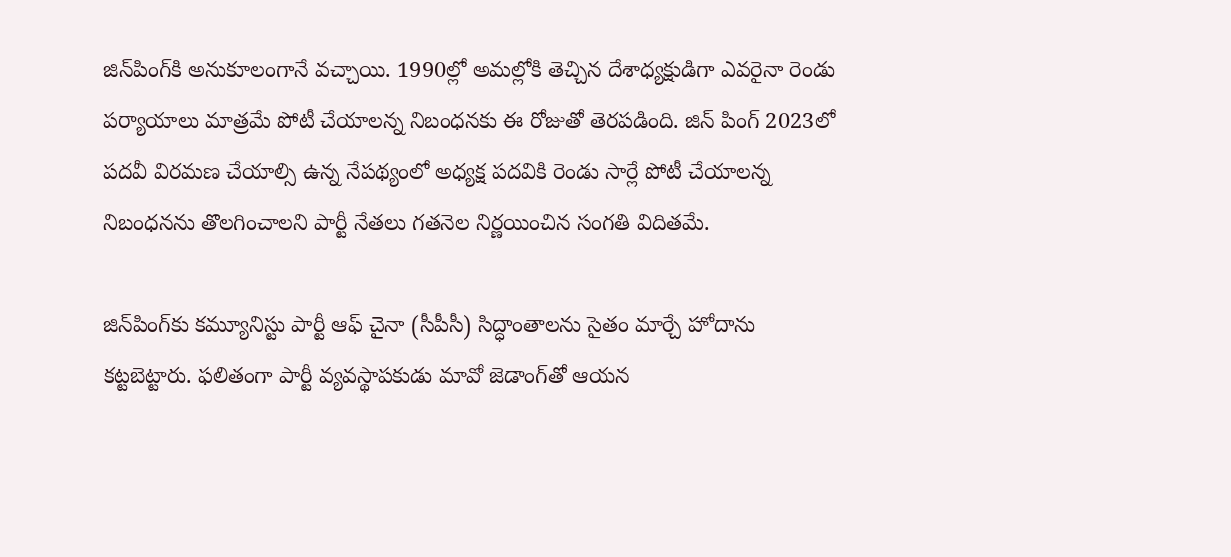జిన్‌పింగ్‌కి అనుకూలంగానే వచ్చాయి. 1990ల్లో అమల్లోకి తెచ్చిన దేశాధ్యక్షుడిగా ఎవరైనా రెండు పర్యాయాలు మాత్రమే పోటీ చేయాలన్న నిబంధనకు ఈ రోజుతో తెరపడింది. జిన్ పింగ్ 2023లో పదవీ విరమణ చేయాల్సి ఉన్న నేపథ్యంలో అధ్యక్ష పదవికి రెండు సార్లే పోటీ చేయాలన్న నిబంధనను తొలగించాలని పార్టీ నేతలు గతనెల నిర్ణయించిన సంగతి విదితమే.

జిన్‌పింగ్‌కు కమ్యూనిస్టు పార్టీ ఆఫ్ చైనా (సీపీసీ) సిద్ధాంతాలను సైతం మార్చే హోదాను కట్టబెట్టారు. ఫలితంగా పార్టీ వ్యవస్థాపకుడు మావో జెడాంగ్‌తో ఆయన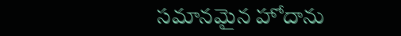సమానమైన హోదాను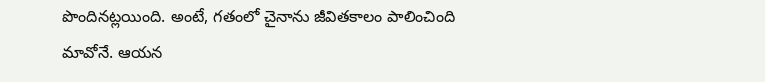పొందినట్లయింది. అంటే, గతంలో చైనాను జీవితకాలం పాలించింది మావోనే. ఆయన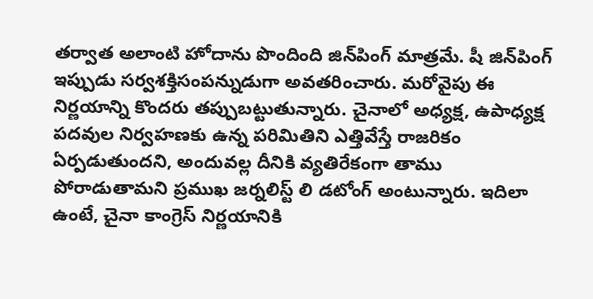తర్వాత అలాంటి హోదాను పొందింది జిన్‌పింగ్ మాత్రమే. షీ జిన్‌పింగ్ ఇప్పుడు సర్వశక్తిసంపన్నుడుగా అవతరించారు. మరోవైపు ఈ నిర్ణయాన్ని కొందరు తప్పుబట్టుతున్నారు. చైనాలో అధ్యక్ష, ఉపాధ్యక్ష పదవుల నిర్వహణకు ఉన్న పరిమితిని ఎత్తివేస్తే రాజరికం ఏర్పడుతుందని, అందువల్ల దీనికి వ్యతిరేకంగా తాము పోరాడుతామని ప్రముఖ జర్నలిస్ట్ లి డటోంగ్ అంటున్నారు. ఇదిలా ఉంటే, చైనా కాంగ్రెస్ నిర్ణయానికి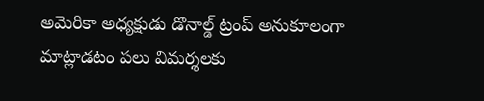అమెరికా అధ్యక్షుడు డొనాల్డ్ ట్రంప్ అనుకూలంగా మాట్లాడటం పలు విమర్శలకు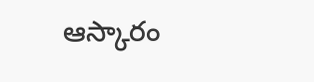ఆస్కారం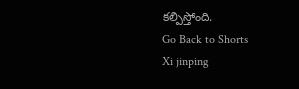కల్పిస్తోంది.
Go Back to Shorts
Xi jinping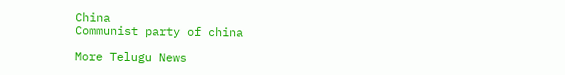China
Communist party of china

More Telugu News